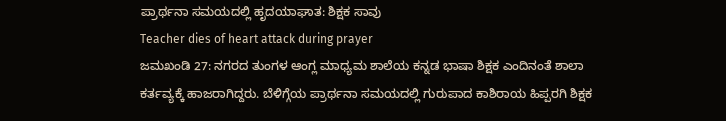ಪ್ರಾರ್ಥನಾ ಸಮಯದಲ್ಲಿ ಹೃದಯಾಘಾತ: ಶಿಕ್ಷಕ ಸಾವು
Teacher dies of heart attack during prayer
ಜಮಖಂಡಿ 27: ನಗರದ ತುಂಗಳ ಆಂಗ್ಲ ಮಾಧ್ಯಮ ಶಾಲೆಯ ಕನ್ನಡ ಭಾಷಾ ಶಿಕ್ಷಕ ಎಂದಿನಂತೆ ಶಾಲಾ ಕರ್ತವ್ಯಕ್ಕೆ ಹಾಜರಾಗಿದ್ದರು. ಬೆಳಿಗ್ಗೆಯ ಪ್ರಾರ್ಥನಾ ಸಮಯದಲ್ಲಿ ಗುರುಪಾದ ಕಾಶಿರಾಯ ಹಿಪ್ಪರಗಿ ಶಿಕ್ಷಕ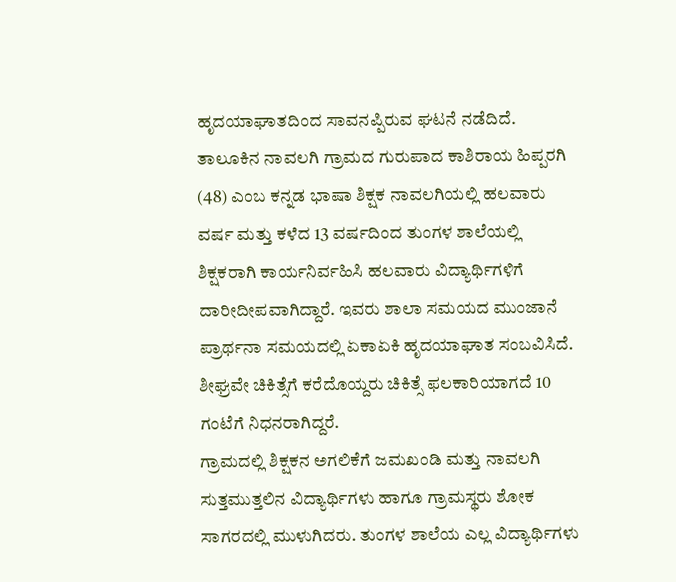ಹೃದಯಾಘಾತದಿಂದ ಸಾವನಪ್ಪಿರುವ ಘಟನೆ ನಡೆದಿದೆ.
ತಾಲೂಕಿನ ನಾವಲಗಿ ಗ್ರಾಮದ ಗುರುಪಾದ ಕಾಶಿರಾಯ ಹಿಪ್ಪರಗಿ (48) ಎಂಬ ಕನ್ನಡ ಭಾಷಾ ಶಿಕ್ಷಕ ನಾವಲಗಿಯಲ್ಲಿ ಹಲವಾರು ವರ್ಷ ಮತ್ತು ಕಳೆದ 13 ವರ್ಷದಿಂದ ತುಂಗಳ ಶಾಲೆಯಲ್ಲಿ ಶಿಕ್ಷಕರಾಗಿ ಕಾರ್ಯನಿರ್ವಹಿಸಿ ಹಲವಾರು ವಿದ್ಯಾರ್ಥಿಗಳಿಗೆ ದಾರೀದೀಪವಾಗಿದ್ದಾರೆ. ಇವರು ಶಾಲಾ ಸಮಯದ ಮುಂಜಾನೆ ಪ್ರಾರ್ಥನಾ ಸಮಯದಲ್ಲಿ ಏಕಾಏಕಿ ಹೃದಯಾಘಾತ ಸಂಬವಿಸಿದೆ. ಶೀಘ್ರವೇ ಚಿಕಿತ್ಸೆಗೆ ಕರೆದೊಯ್ದರು ಚಿಕಿತ್ಸೆ ಫಲಕಾರಿಯಾಗದೆ 10 ಗಂಟೆಗೆ ನಿಧನರಾಗಿದ್ದರೆ.
ಗ್ರಾಮದಲ್ಲಿ ಶಿಕ್ಷಕನ ಅಗಲಿಕೆಗೆ ಜಮಖಂಡಿ ಮತ್ತು ನಾವಲಗಿ ಸುತ್ತಮುತ್ತಲಿನ ವಿದ್ಯಾರ್ಥಿಗಳು ಹಾಗೂ ಗ್ರಾಮಸ್ಥರು ಶೋಕ ಸಾಗರದಲ್ಲಿ ಮುಳುಗಿದರು. ತುಂಗಳ ಶಾಲೆಯ ಎಲ್ಲ ವಿದ್ಯಾರ್ಥಿಗಳು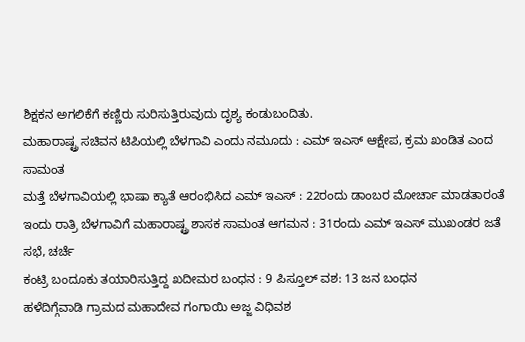ಶಿಕ್ಷಕನ ಅಗಲಿಕೆಗೆ ಕಣ್ಣಿರು ಸುರಿಸುತ್ತಿರುವುದು ದೃಶ್ಯ ಕಂಡುಬಂದಿತು.
ಮಹಾರಾಷ್ಟ್ರ ಸಚಿವನ ಟಿಪಿಯಲ್ಲಿ ಬೆಳಗಾವಿ ಎಂದು ನಮೂದು : ಎಮ್ ಇಎಸ್ ಆಕ್ಷೇಪ, ಕ್ರಮ ಖಂಡಿತ ಎಂದ ಸಾಮಂತ
ಮತ್ತೆ ಬೆಳಗಾವಿಯಲ್ಲಿ ಭಾಷಾ ಕ್ಯಾತೆ ಆರಂಭಿಸಿದ ಎಮ್ ಇಎಸ್ : 22ರಂದು ಡಾಂಬರ ಮೋರ್ಚಾ ಮಾಡತಾರಂತೆ
ಇಂದು ರಾತ್ರಿ ಬೆಳಗಾವಿಗೆ ಮಹಾರಾಷ್ಟ್ರ ಶಾಸಕ ಸಾಮಂತ ಆಗಮನ : 31ರಂದು ಎಮ್ ಇಎಸ್ ಮುಖಂಡರ ಜತೆ ಸಭೆ, ಚರ್ಚೆ
ಕಂಟ್ರಿ ಬಂದೂಕು ತಯಾರಿಸುತ್ತಿದ್ದ ಖದೀಮರ ಬಂಧನ : 9 ಪಿಸ್ತೂಲ್ ವಶ: 13 ಜನ ಬಂಧನ
ಹಳೆದಿಗ್ಗೆವಾಡಿ ಗ್ರಾಮದ ಮಹಾದೇವ ಗಂಗಾಯಿ ಅಜ್ಜ ವಿಧಿವಶ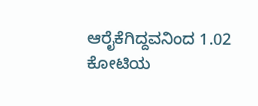ಆರೈಕೆಗಿದ್ದವನಿಂದ 1.02 ಕೋಟಿಯ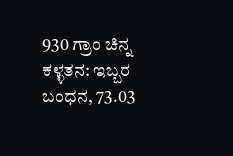930 ಗ್ರಾಂ ಚಿನ್ನ ಕಳ್ಳತನ: ಇಬ್ಬರ ಬಂಧನ, 73.03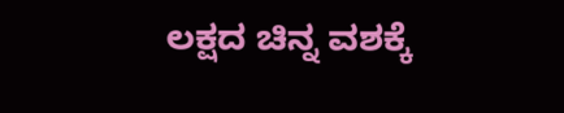ಲಕ್ಷದ ಚಿನ್ನ ವಶಕ್ಕೆ